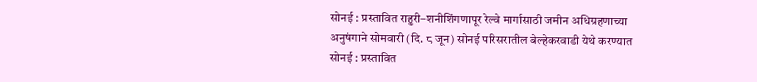सोनई : प्रस्तावित राहुरी–शनीशिंगणापूर रेल्वे मार्गासाठी जमीन अधिग्रहणाच्या अनुषंगाने सोमवारी (दि. ८ जून) सोनई परिसरातील बेल्हेकरवाडी येथे करण्यात
सोनई : प्रस्तावित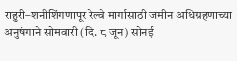राहुरी–शनीशिंगणापूर रेल्वे मार्गासाठी जमीन अधिग्रहणाच्या अनुषंगाने सोमवारी (दि. ८ जून) सोनई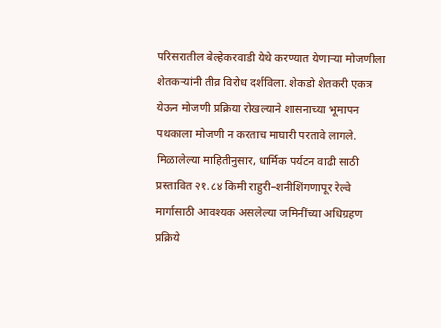परिसरातील बेल्हेकरवाडी येथे करण्यात येणाऱ्या मोजणीला शेतकऱ्यांनी तीव्र विरोध दर्शविला. शेकडो शेतकरी एकत्र येऊन मोजणी प्रक्रिया रोखल्याने शासनाच्या भूमापन पथकाला मोजणी न करताच माघारी परतावे लागले.
मिळालेल्या माहितीनुसार, धार्मिक पर्यटन वाढी साठी प्रस्तावित २१.८४ किमी राहुरी–शनीशिंगणापूर रेल्वे मार्गासाठी आवश्यक असलेल्या जमिनींच्या अधिग्रहण प्रक्रिये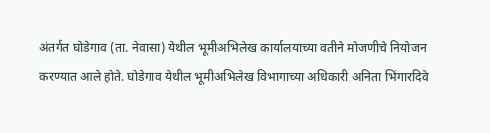अंतर्गत घोडेगाव (ता. नेवासा) येथील भूमीअभिलेख कार्यालयाच्या वतीने मोजणीचे नियोजन करण्यात आले होते. घोडेगाव येथील भूमीअभिलेख विभागाच्या अधिकारी अनिता भिंगारदिवे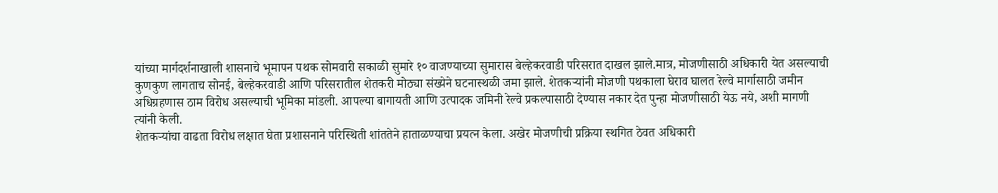यांच्या मार्गदर्शनाखाली शासनाचे भूमापन पथक सोमवारी सकाळी सुमारे १० वाजण्याच्या सुमारास बेल्हेकरवाडी परिसरात दाखल झाले.मात्र, मोजणीसाठी अधिकारी येत असल्याची कुणकुण लागताच सोनई, बेल्हेकरवाडी आणि परिसरातील शेतकरी मोठ्या संख्येने घटनास्थळी जमा झाले. शेतकऱ्यांनी मोजणी पथकाला घेराव घालत रेल्वे मार्गासाठी जमीन अधिग्रहणास ठाम विरोध असल्याची भूमिका मांडली. आपल्या बागायती आणि उत्पादक जमिनी रेल्वे प्रकल्पासाठी देण्यास नकार देत पुन्हा मोजणीसाठी येऊ नये, अशी मागणी त्यांनी केली.
शेतकऱ्यांचा वाढता विरोध लक्षात घेता प्रशासनाने परिस्थिती शांततेने हाताळण्याचा प्रयत्न केला. अखेर मोजणीची प्रक्रिया स्थगित ठेवत अधिकारी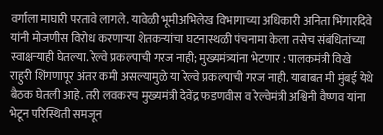वर्गाला माघारी परतावे लागले. यावेळी भूमीअभिलेख विभागाच्या अधिकारी अनिता भिंगारदिवे यांनी मोजणीस विरोध करणाऱ्या शेतकऱ्यांचा घटनास्थळी पंचनामा केला तसेच संबंधितांच्या स्वाक्षऱ्याही घेतल्या. रेल्वे प्रकल्पाची गरज नाही; मुख्यमंत्र्यांना भेटणार : पालकमंत्री विखे
राहुरी शिंगणापूर अंतर कमी असल्यामुळे या रेल्वे प्रकल्पाची गरज नाही. याबाबत मी मुंबई येथे बैठक घेतली आहे. तरी लवकरच मुख्यमंत्री देवेंद्र फडणवीस व रेल्वेमंत्री अश्विनी वैष्णव यांना भेटून परिस्थिती समजून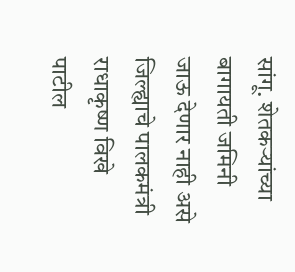सांगू. शेतकऱ्यांच्या बागायती जमिनी जाऊ देणार नाही असे जिल्ह्याचे पालकमंत्री राधाकृष्ण विखे पाटील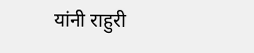यांनी राहुरी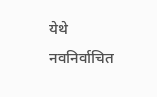येथे नवनिर्वाचित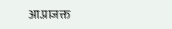आ.प्राजक्त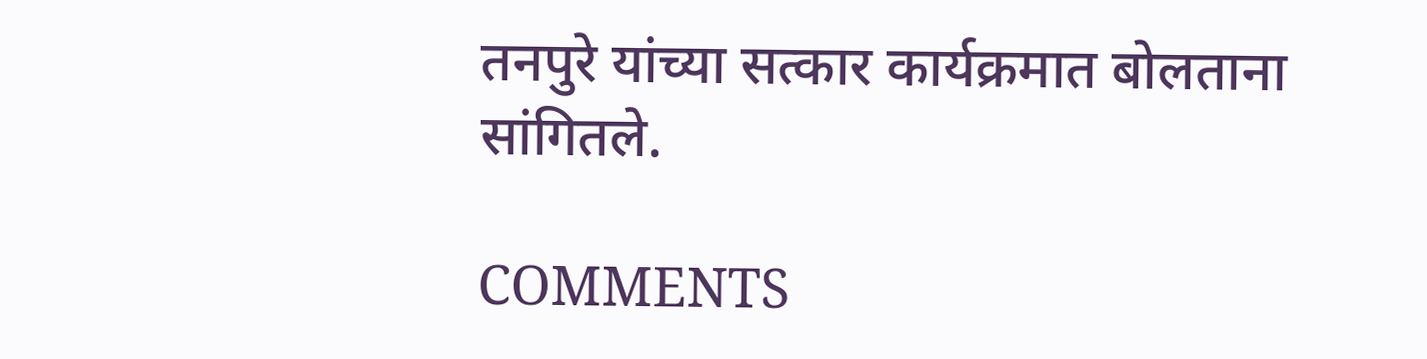तनपुरे यांच्या सत्कार कार्यक्रमात बोलताना सांगितले.

COMMENTS